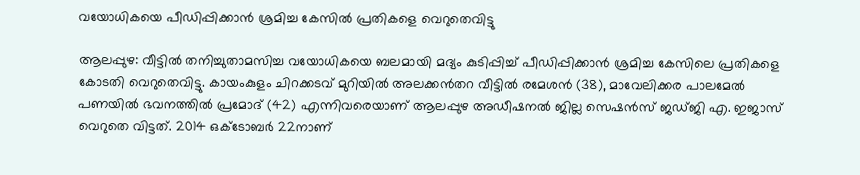വയോധികയെ പീഡിപ്പിക്കാൻ ശ്രമിച്ച കേസിൽ പ്രതികളെ വെറുതെവിട്ടു

ആലപ്പുഴ: വീട്ടിൽ തനിച്ചുതാമസിച്ച വയോധികയെ ബലമായി മദ്യം കുടിപ്പിച്ച് പീഡിപ്പിക്കാൻ ശ്രമിച്ച കേസിലെ പ്രതികളെ കോടതി വെറുതെവിട്ടു. കായംകുളം ചിറക്കടവ് മുറിയിൽ അലക്കൻതറ വീട്ടിൽ രമേശൻ (38), മാവേലിക്കര പാലമേൽ പണയിൽ ഭവനത്തിൽ പ്രമോദ് (42) എന്നിവരെയാണ് ആലപ്പുഴ അഡീഷനൽ ജില്ല സെഷൻസ് ജഡ്ജി എ. ഇജാസ്  വെറുതെ വിട്ടത്. 2014 ഒക്ടോബർ 22നാണ്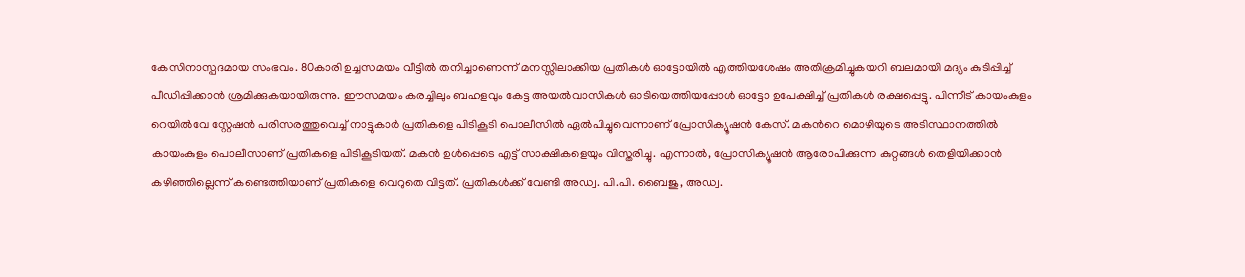കേസിനാസ്പദമായ സംഭവം. 80കാരി ഉച്ചസമയം വീട്ടിൽ തനിച്ചാണെന്ന് മനസ്സിലാക്കിയ പ്രതികൾ ഓട്ടോയിൽ എത്തിയശേഷം അതിക്രമിച്ചുകയറി ബലമായി മദ്യം കുടിപ്പിച്ച് പീഡിപ്പിക്കാൻ ശ്രമിക്കുകയായിരുന്നു. ഈസമയം കരച്ചിലും ബഹളവും കേട്ട അയൽവാസികൾ ഓടിയെത്തിയപ്പോൾ ഓട്ടോ ഉപേക്ഷിച്ച് പ്രതികൾ രക്ഷപ്പെട്ടു. പിന്നീട് കായംകുളം റെയിൽവേ സ്റ്റേഷൻ പരിസരത്തുവെച്ച് നാട്ടുകാർ പ്രതികളെ പിടികൂടി പൊലീസിൽ ഏൽപിച്ചുവെന്നാണ് പ്രോസിക്യൂഷൻ കേസ്. മകന്‍റെ മൊഴിയുടെ അടിസ്ഥാനത്തിൽ കായംകുളം പൊലീസാണ് പ്രതികളെ പിടികൂടിയത്. മകൻ ഉൾപ്പെടെ എട്ട് സാക്ഷികളെയും വിസ്തരിച്ചു. എന്നാൽ, പ്രോസിക്യൂഷൻ ആരോപിക്കുന്ന കുറ്റങ്ങൾ തെളിയിക്കാൻ കഴിഞ്ഞില്ലെന്ന് കണ്ടെത്തിയാണ് പ്രതികളെ വെറുതെ വിട്ടത്. പ്രതികൾക്ക് വേണ്ടി അഡ്വ. പി.പി. ബൈജു, അഡ്വ.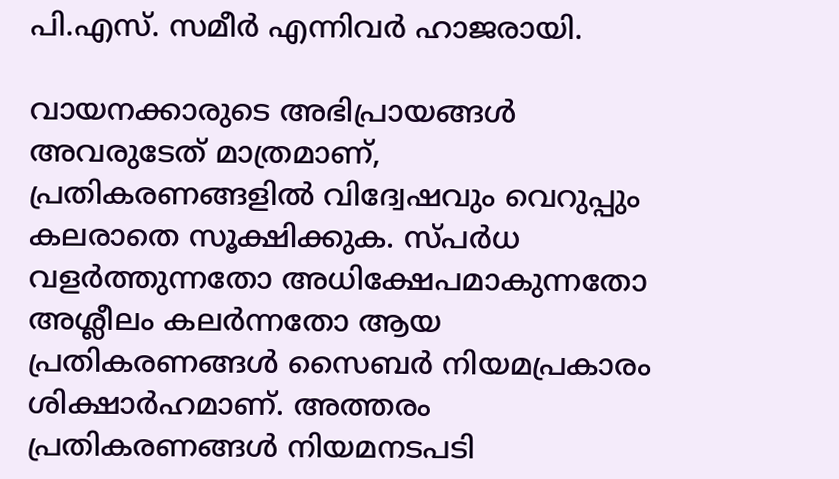പി.എസ്. സമീർ എന്നിവർ ഹാജരായി.

വായനക്കാരുടെ അഭിപ്രായങ്ങള്‍ അവരുടേത് മാത്രമാണ്, പ്രതികരണങ്ങളിൽ വിദ്വേഷവും വെറുപ്പും കലരാതെ സൂക്ഷിക്കുക. സ്പർധ വളർത്തുന്നതോ അധിക്ഷേപമാകുന്നതോ അശ്ലീലം കലർന്നതോ ആയ പ്രതികരണങ്ങൾ സൈബർ നിയമപ്രകാരം ശിക്ഷാർഹമാണ്. അത്തരം പ്രതികരണങ്ങൾ നിയമനടപടി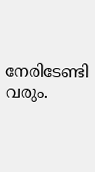നേരിടേണ്ടി വരും.